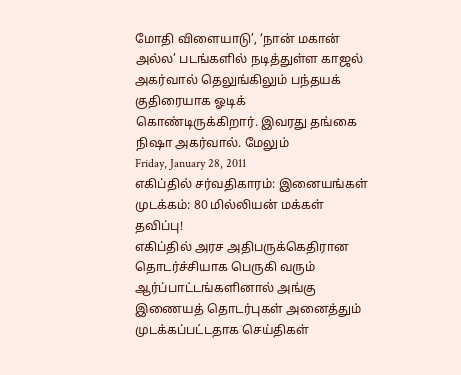மோதி விளையாடு’, ‘நான் மகான் அல்ல’ படங்களில் நடித்துள்ள காஜல் அகர்வால் தெலுங்கிலும் பந்தயக் குதிரையாக ஓடிக் கொண்டிருக்கிறார். இவரது தங்கை நிஷா அகர்வால். மேலும்
Friday, January 28, 2011
எகிப்தில் சர்வதிகாரம்: இனையங்கள் முடக்கம்: 80 மில்லியன் மக்கள் தவிப்பு!
எகிப்தில் அரச அதிபருக்கெதிரான தொடர்ச்சியாக பெருகி வரும் ஆர்ப்பாட்டங்களினால் அங்கு இணையத் தொடர்புகள் அனைத்தும் முடக்கப்பட்டதாக செய்திகள்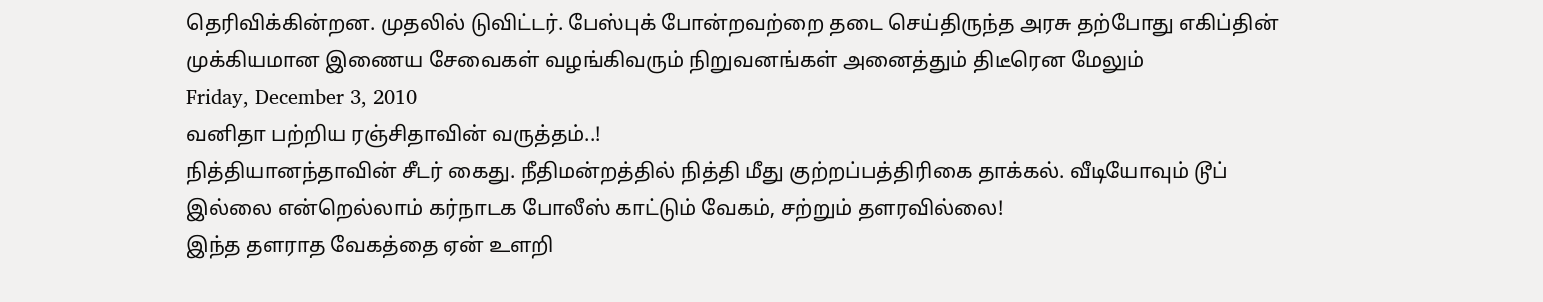தெரிவிக்கின்றன. முதலில் டுவிட்டர். பேஸ்புக் போன்றவற்றை தடை செய்திருந்த அரசு தற்போது எகிப்தின் முக்கியமான இணைய சேவைகள் வழங்கிவரும் நிறுவனங்கள் அனைத்தும் திடீரென மேலும்
Friday, December 3, 2010
வனிதா பற்றிய ரஞ்சிதாவின் வருத்தம்..!
நித்தியானந்தாவின் சீடர் கைது. நீதிமன்றத்தில் நித்தி மீது குற்றப்பத்திரிகை தாக்கல். வீடியோவும் டூப் இல்லை என்றெல்லாம் கர்நாடக போலீஸ் காட்டும் வேகம், சற்றும் தளரவில்லை!
இந்த தளராத வேகத்தை ஏன் உளறி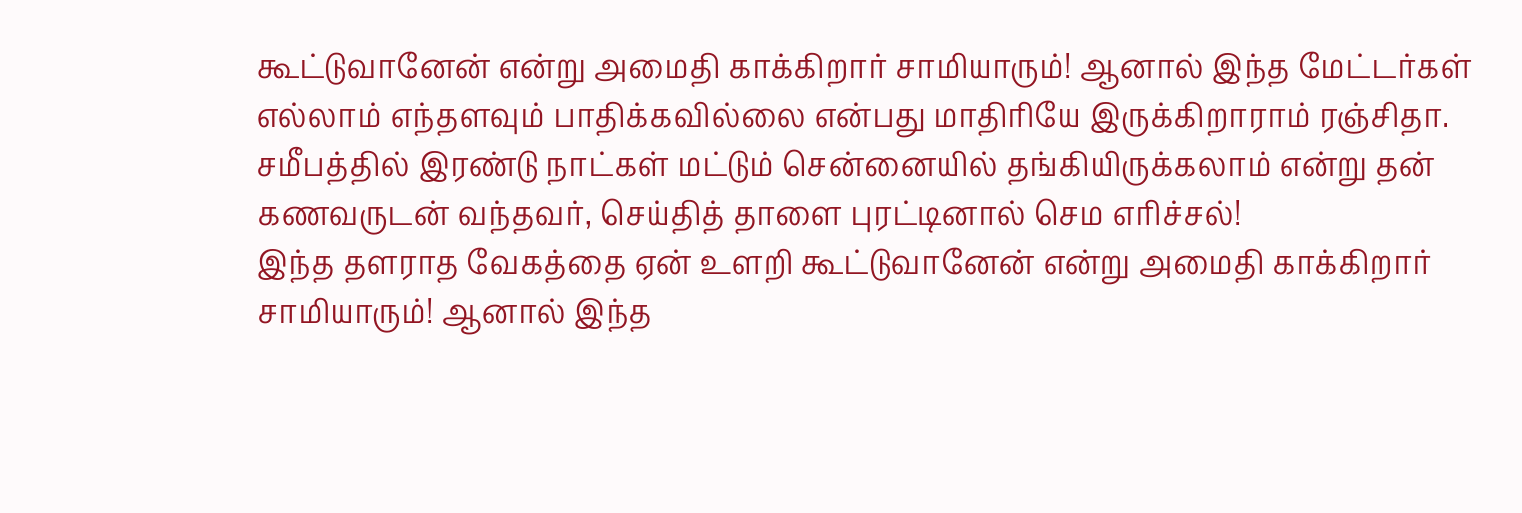கூட்டுவானேன் என்று அமைதி காக்கிறார் சாமியாரும்! ஆனால் இந்த மேட்டர்கள் எல்லாம் எந்தளவும் பாதிக்கவில்லை என்பது மாதிரியே இருக்கிறாராம் ரஞ்சிதா. சமீபத்தில் இரண்டு நாட்கள் மட்டும் சென்னையில் தங்கியிருக்கலாம் என்று தன் கணவருடன் வந்தவர், செய்தித் தாளை புரட்டினால் செம எரிச்சல்!
இந்த தளராத வேகத்தை ஏன் உளறி கூட்டுவானேன் என்று அமைதி காக்கிறார் சாமியாரும்! ஆனால் இந்த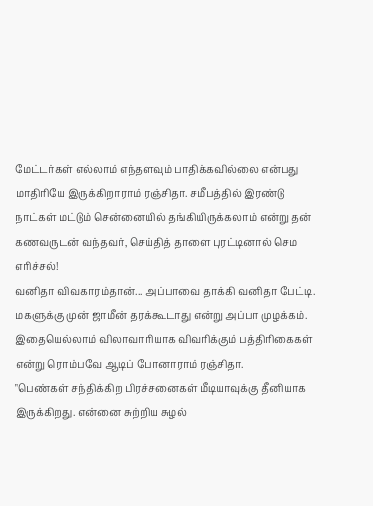மேட்டர்கள் எல்லாம் எந்தளவும் பாதிக்கவில்லை என்பது மாதிரியே இருக்கிறாராம் ரஞ்சிதா. சமீபத்தில் இரண்டு நாட்கள் மட்டும் சென்னையில் தங்கியிருக்கலாம் என்று தன் கணவருடன் வந்தவர், செய்தித் தாளை புரட்டினால் செம எரிச்சல்!
வனிதா விவகாரம்தான்... அப்பாவை தாக்கி வனிதா பேட்டி. மகளுக்கு முன் ஜாமீன் தரக்கூடாது என்று அப்பா முழக்கம். இதையெல்லாம் விலாவாரியாக விவரிக்கும் பத்திரிகைகள் என்று ரொம்பவே ஆடிப் போனாராம் ரஞ்சிதா.
"பெண்கள் சந்திக்கிற பிரச்சனைகள் மீடியாவுக்கு தீனியாக இருக்கிறது. என்னை சுற்றிய சுழல்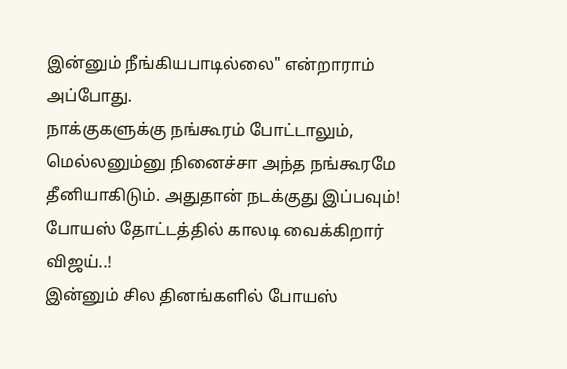இன்னும் நீங்கியபாடில்லை" என்றாராம் அப்போது.
நாக்குகளுக்கு நங்கூரம் போட்டாலும், மெல்லனும்னு நினைச்சா அந்த நங்கூரமே தீனியாகிடும். அதுதான் நடக்குது இப்பவும்!
போயஸ் தோட்டத்தில் காலடி வைக்கிறார் விஜய்..!
இன்னும் சில தினங்களில் போயஸ்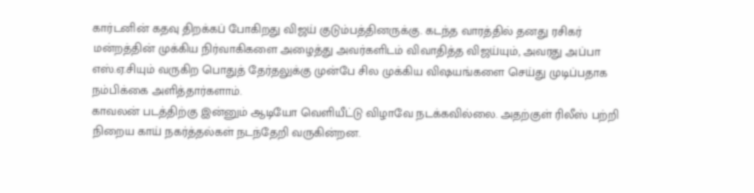கார்டனின் கதவு திறக்கப் போகிறது விஜய் குடும்பத்தினருக்கு. கடந்த வாரத்தில் தனது ரசிகர் மன்றத்தின் முக்கிய நிர்வாகிகளை அழைத்து அவர்களிடம் விவாதித்த விஜய்யும், அவரது அப்பா எஸ்.ஏ.சியும் வருகிற பொதுத் தேர்தலுக்கு முன்பே சில முக்கிய விஷயங்களை செய்து முடிப்பதாக நம்பிக்கை அளித்தார்களாம்.
காவலன் படத்திற்கு இன்னும் ஆடியோ வெளியீட்டு விழாவே நடக்கவில்லை. அதற்குள் ரிலீஸ் பற்றி நிறைய காய் நகர்த்தல்கள் நடந்தேறி வருகின்றன.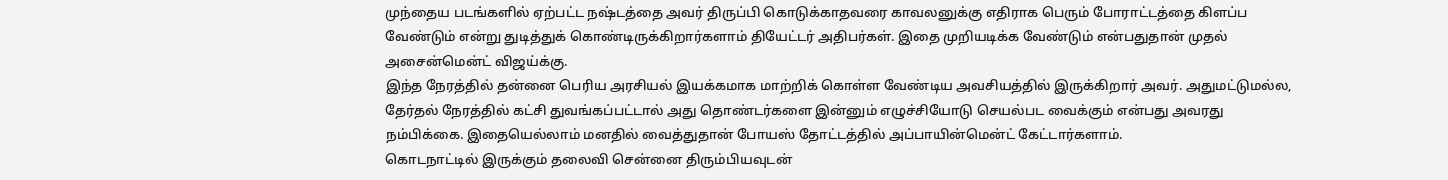முந்தைய படங்களில் ஏற்பட்ட நஷ்டத்தை அவர் திருப்பி கொடுக்காதவரை காவலனுக்கு எதிராக பெரும் போராட்டத்தை கிளப்ப வேண்டும் என்று துடித்துக் கொண்டிருக்கிறார்களாம் தியேட்டர் அதிபர்கள். இதை முறியடிக்க வேண்டும் என்பதுதான் முதல் அசைன்மென்ட் விஜய்க்கு.
இந்த நேரத்தில் தன்னை பெரிய அரசியல் இயக்கமாக மாற்றிக் கொள்ள வேண்டிய அவசியத்தில் இருக்கிறார் அவர். அதுமட்டுமல்ல, தேர்தல் நேரத்தில் கட்சி துவங்கப்பட்டால் அது தொண்டர்களை இன்னும் எழுச்சியோடு செயல்பட வைக்கும் என்பது அவரது நம்பிக்கை. இதையெல்லாம் மனதில் வைத்துதான் போயஸ் தோட்டத்தில் அப்பாயின்மென்ட் கேட்டார்களாம்.
கொடநாட்டில் இருக்கும் தலைவி சென்னை திரும்பியவுடன்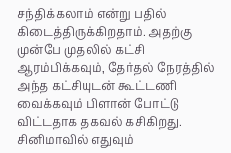சந்திக்கலாம் என்று பதில் கிடைத்திருக்கிறதாம். அதற்கு முன்பே முதலில் கட்சி ஆரம்பிக்கவும், தேர்தல் நேரத்தில் அந்த கட்சியுடன் கூட்டணி வைக்கவும் பிளான் போட்டு விட்டதாக தகவல் கசிகிறது. சினிமாவில் எதுவும்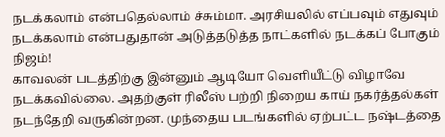நடக்கலாம் என்பதெல்லாம் ச்சும்மா. அரசியலில் எப்பவும் எதுவும் நடக்கலாம் என்பதுதான் அடுத்தடுத்த நாட்களில் நடக்கப் போகும் நிஜம்!
காவலன் படத்திற்கு இன்னும் ஆடியோ வெளியீட்டு விழாவே நடக்கவில்லை. அதற்குள் ரிலீஸ் பற்றி நிறைய காய் நகர்த்தல்கள் நடந்தேறி வருகின்றன. முந்தைய படங்களில் ஏற்பட்ட நஷ்டத்தை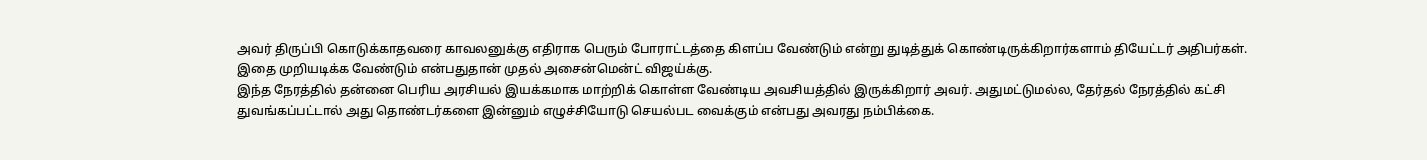அவர் திருப்பி கொடுக்காதவரை காவலனுக்கு எதிராக பெரும் போராட்டத்தை கிளப்ப வேண்டும் என்று துடித்துக் கொண்டிருக்கிறார்களாம் தியேட்டர் அதிபர்கள். இதை முறியடிக்க வேண்டும் என்பதுதான் முதல் அசைன்மென்ட் விஜய்க்கு.
இந்த நேரத்தில் தன்னை பெரிய அரசியல் இயக்கமாக மாற்றிக் கொள்ள வேண்டிய அவசியத்தில் இருக்கிறார் அவர். அதுமட்டுமல்ல, தேர்தல் நேரத்தில் கட்சி துவங்கப்பட்டால் அது தொண்டர்களை இன்னும் எழுச்சியோடு செயல்பட வைக்கும் என்பது அவரது நம்பிக்கை.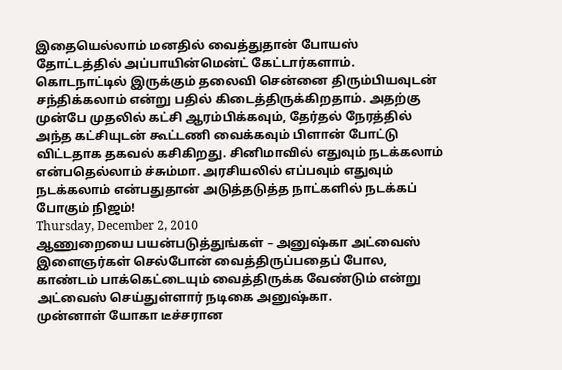இதையெல்லாம் மனதில் வைத்துதான் போயஸ் தோட்டத்தில் அப்பாயின்மென்ட் கேட்டார்களாம்.
கொடநாட்டில் இருக்கும் தலைவி சென்னை திரும்பியவுடன் சந்திக்கலாம் என்று பதில் கிடைத்திருக்கிறதாம். அதற்கு முன்பே முதலில் கட்சி ஆரம்பிக்கவும், தேர்தல் நேரத்தில் அந்த கட்சியுடன் கூட்டணி வைக்கவும் பிளான் போட்டு விட்டதாக தகவல் கசிகிறது. சினிமாவில் எதுவும் நடக்கலாம் என்பதெல்லாம் ச்சும்மா. அரசியலில் எப்பவும் எதுவும் நடக்கலாம் என்பதுதான் அடுத்தடுத்த நாட்களில் நடக்கப் போகும் நிஜம்!
Thursday, December 2, 2010
ஆணுறையை பயன்படுத்துங்கள் – அனுஷ்கா அட்வைஸ்
இளைஞர்கள் செல்போன் வைத்திருப்பதைப் போல, காண்டம் பாக்கெட்டையும் வைத்திருக்க வேண்டும் என்று அட்வைஸ் செய்துள்ளார் நடிகை அனுஷ்கா.
முன்னாள் யோகா டீச்சரான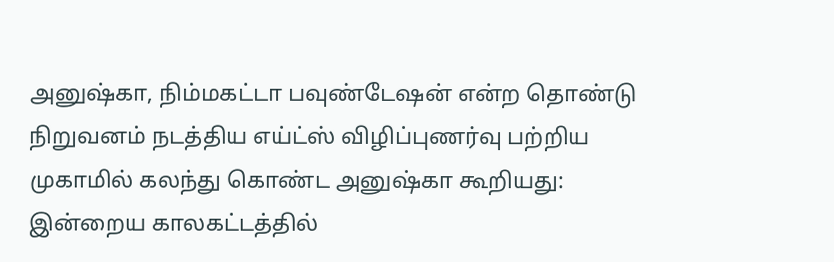அனுஷ்கா, நிம்மகட்டா பவுண்டேஷன் என்ற தொண்டு நிறுவனம் நடத்திய எய்ட்ஸ் விழிப்புணர்வு பற்றிய முகாமில் கலந்து கொண்ட அனுஷ்கா கூறியது:
இன்றைய காலகட்டத்தில்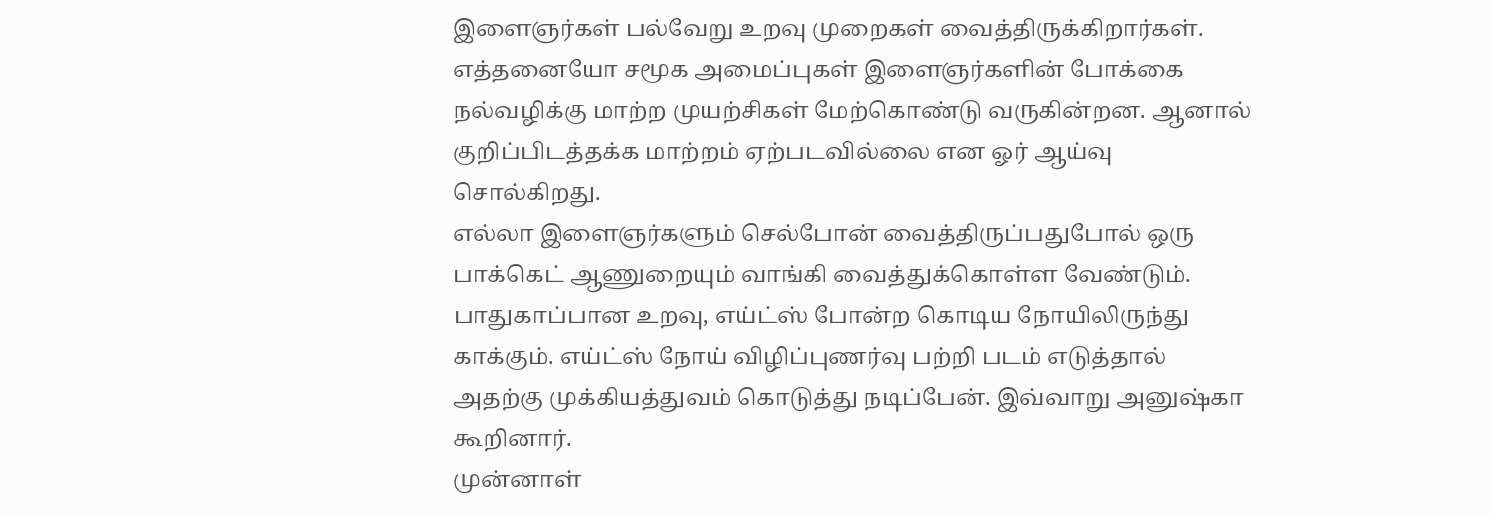இளைஞர்கள் பல்வேறு உறவு முறைகள் வைத்திருக்கிறார்கள்.
எத்தனையோ சமூக அமைப்புகள் இளைஞர்களின் போக்கை நல்வழிக்கு மாற்ற முயற்சிகள் மேற்கொண்டு வருகின்றன. ஆனால் குறிப்பிடத்தக்க மாற்றம் ஏற்படவில்லை என ஓர் ஆய்வு சொல்கிறது.
எல்லா இளைஞர்களும் செல்போன் வைத்திருப்பதுபோல் ஒரு பாக்கெட் ஆணுறையும் வாங்கி வைத்துக்கொள்ள வேண்டும். பாதுகாப்பான உறவு, எய்ட்ஸ் போன்ற கொடிய நோயிலிருந்து காக்கும். எய்ட்ஸ் நோய் விழிப்புணர்வு பற்றி படம் எடுத்தால் அதற்கு முக்கியத்துவம் கொடுத்து நடிப்பேன். இவ்வாறு அனுஷ்கா கூறினார்.
முன்னாள்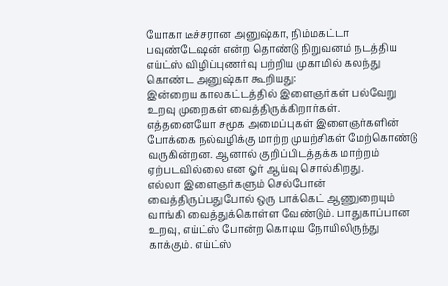யோகா டீச்சரான அனுஷ்கா, நிம்மகட்டா பவுண்டேஷன் என்ற தொண்டு நிறுவனம் நடத்திய எய்ட்ஸ் விழிப்புணர்வு பற்றிய முகாமில் கலந்து கொண்ட அனுஷ்கா கூறியது:
இன்றைய காலகட்டத்தில் இளைஞர்கள் பல்வேறு உறவு முறைகள் வைத்திருக்கிறார்கள்.
எத்தனையோ சமூக அமைப்புகள் இளைஞர்களின் போக்கை நல்வழிக்கு மாற்ற முயற்சிகள் மேற்கொண்டு வருகின்றன. ஆனால் குறிப்பிடத்தக்க மாற்றம் ஏற்படவில்லை என ஓர் ஆய்வு சொல்கிறது.
எல்லா இளைஞர்களும் செல்போன் வைத்திருப்பதுபோல் ஒரு பாக்கெட் ஆணுறையும் வாங்கி வைத்துக்கொள்ள வேண்டும். பாதுகாப்பான உறவு, எய்ட்ஸ் போன்ற கொடிய நோயிலிருந்து காக்கும். எய்ட்ஸ்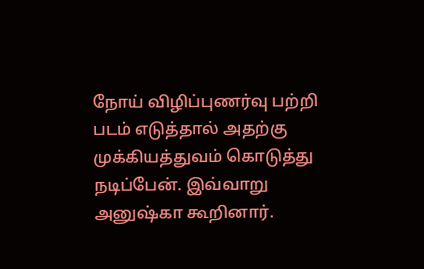நோய் விழிப்புணர்வு பற்றி படம் எடுத்தால் அதற்கு முக்கியத்துவம் கொடுத்து நடிப்பேன். இவ்வாறு அனுஷ்கா கூறினார்.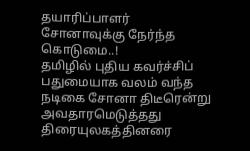தயாரிப்பாளர் சோனாவுக்கு நேர்ந்த கொடுமை..!
தமிழில் புதிய கவர்ச்சிப் பதுமையாக வலம் வந்த நடிகை சோனா திடீரென்று அவதாரமெடுத்தது திரையுலகத்தினரை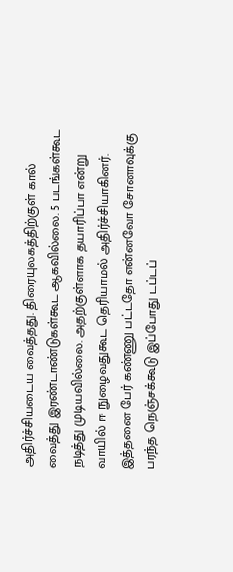அதிர்ச்சியடைய வைத்தது. திரையுலகத்திற்குள் கால் வைத்து இரண்டாண்டுகள்கூட ஆகவில்லை. 5 படங்கள்கூட நடித்து முடியவில்லை. அதற்குள்ளாக தயாரிப்பா என்று வாயில் ஈ நுழைவதுகூட தெரியாமல் அதிர்ச்சியாகினர்.
இத்தனை பேர் கண்ணு பட்டதோ என்னவோ சோனாவுக்கு பரந்த நெஞ்சக்கூடு இப்போது டப்டப்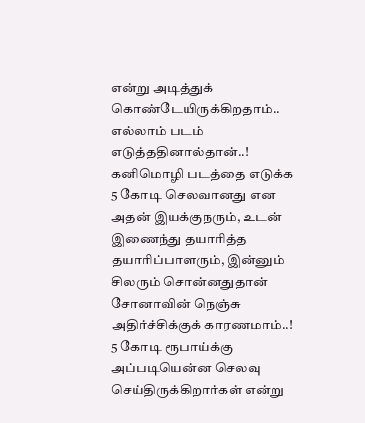என்று அடித்துக் கொண்டேயிருக்கிறதாம்.. எல்லாம் படம் எடுத்ததினால்தான்..!
கனிமொழி படத்தை எடுக்க 5 கோடி செலவானது என அதன் இயக்குநரும், உடன் இணைந்து தயாரித்த தயாரிப்பாளரும், இன்னும் சிலரும் சொன்னதுதான் சோனாவின் நெஞ்சு அதிர்ச்சிக்குக் காரணமாம்..!
5 கோடி ரூபாய்க்கு அப்படியென்ன செலவு செய்திருக்கிறார்கள் என்று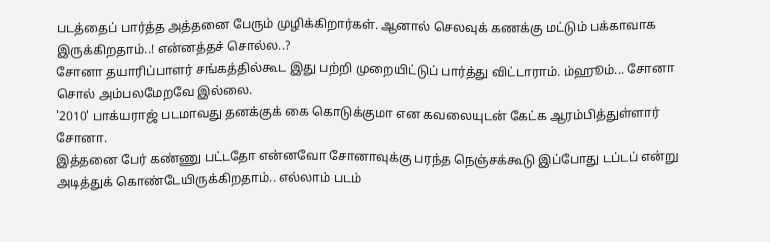படத்தைப் பார்த்த அத்தனை பேரும் முழிக்கிறார்கள். ஆனால் செலவுக் கணக்கு மட்டும் பக்காவாக இருக்கிறதாம்..! என்னத்தச் சொல்ல..?
சோனா தயாரிப்பாளர் சங்கத்தில்கூட இது பற்றி முறையிட்டுப் பார்த்து விட்டாராம். ம்ஹூம்... சோனா சொல் அம்பலமேறவே இல்லை.
'2010' பாக்யராஜ் படமாவது தனக்குக் கை கொடுக்குமா என கவலையுடன் கேட்க ஆரம்பித்துள்ளார் சோனா.
இத்தனை பேர் கண்ணு பட்டதோ என்னவோ சோனாவுக்கு பரந்த நெஞ்சக்கூடு இப்போது டப்டப் என்று அடித்துக் கொண்டேயிருக்கிறதாம்.. எல்லாம் படம்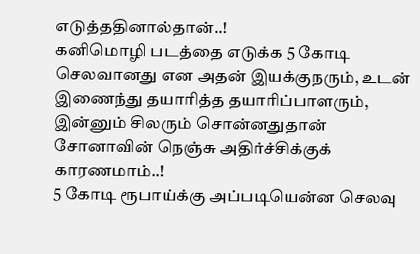எடுத்ததினால்தான்..!
கனிமொழி படத்தை எடுக்க 5 கோடி செலவானது என அதன் இயக்குநரும், உடன் இணைந்து தயாரித்த தயாரிப்பாளரும், இன்னும் சிலரும் சொன்னதுதான் சோனாவின் நெஞ்சு அதிர்ச்சிக்குக் காரணமாம்..!
5 கோடி ரூபாய்க்கு அப்படியென்ன செலவு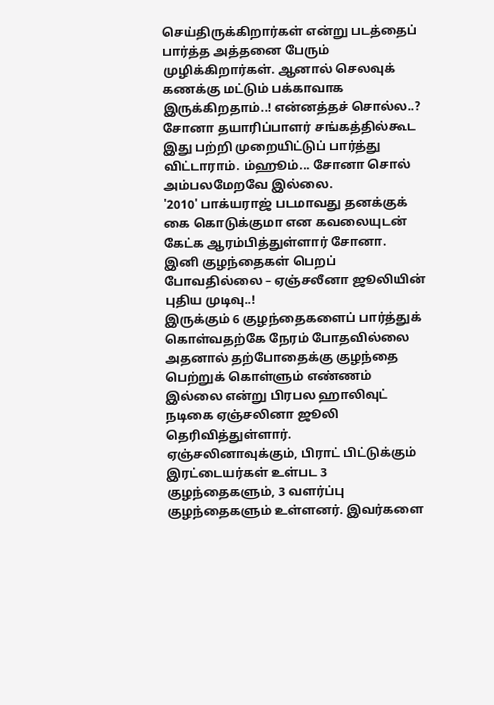செய்திருக்கிறார்கள் என்று படத்தைப் பார்த்த அத்தனை பேரும் முழிக்கிறார்கள். ஆனால் செலவுக் கணக்கு மட்டும் பக்காவாக இருக்கிறதாம்..! என்னத்தச் சொல்ல..?
சோனா தயாரிப்பாளர் சங்கத்தில்கூட இது பற்றி முறையிட்டுப் பார்த்து விட்டாராம். ம்ஹூம்... சோனா சொல் அம்பலமேறவே இல்லை.
'2010' பாக்யராஜ் படமாவது தனக்குக் கை கொடுக்குமா என கவலையுடன் கேட்க ஆரம்பித்துள்ளார் சோனா.
இனி குழந்தைகள் பெறப் போவதில்லை – ஏஞ்சலீனா ஜூலியின் புதிய முடிவு..!
இருக்கும் 6 குழந்தைகளைப் பார்த்துக் கொள்வதற்கே நேரம் போதவில்லை அதனால் தற்போதைக்கு குழந்தை பெற்றுக் கொள்ளும் எண்ணம் இல்லை என்று பிரபல ஹாலிவுட் நடிகை ஏஞ்சலினா ஜூலி தெரிவித்துள்ளார்.
ஏஞ்சலினாவுக்கும், பிராட் பிட்டுக்கும் இரட்டையர்கள் உள்பட 3 குழந்தைகளும், 3 வளர்ப்பு குழந்தைகளும் உள்ளனர். இவர்களை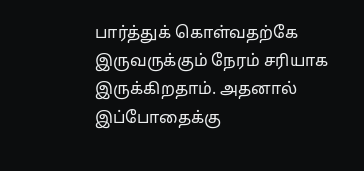பார்த்துக் கொள்வதற்கே இருவருக்கும் நேரம் சரியாக இருக்கிறதாம். அதனால் இப்போதைக்கு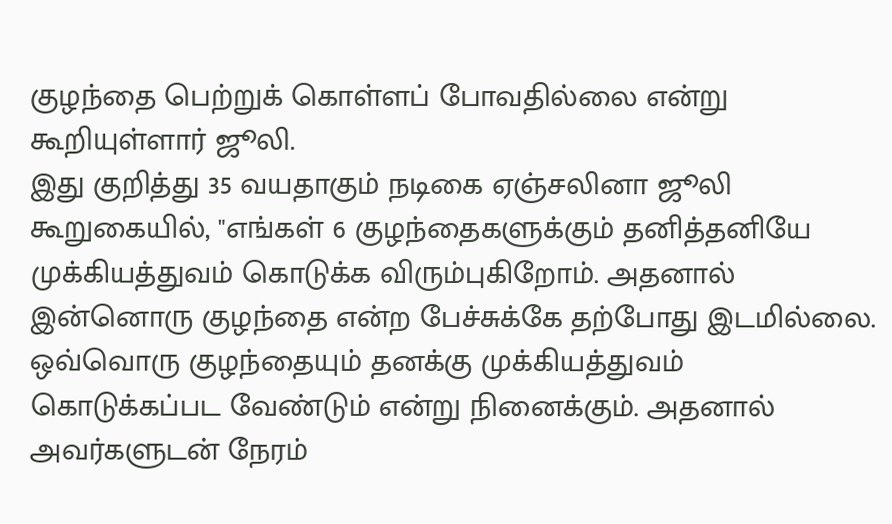குழந்தை பெற்றுக் கொள்ளப் போவதில்லை என்று கூறியுள்ளார் ஜூலி.
இது குறித்து 35 வயதாகும் நடிகை ஏஞ்சலினா ஜூலி கூறுகையில், "எங்கள் 6 குழந்தைகளுக்கும் தனித்தனியே முக்கியத்துவம் கொடுக்க விரும்புகிறோம். அதனால் இன்னொரு குழந்தை என்ற பேச்சுக்கே தற்போது இடமில்லை.
ஒவ்வொரு குழந்தையும் தனக்கு முக்கியத்துவம் கொடுக்கப்பட வேண்டும் என்று நினைக்கும். அதனால் அவர்களுடன் நேரம்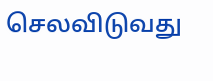செலவிடுவது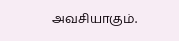அவசியாகும்.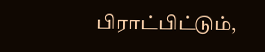பிராட்பிட்டும்,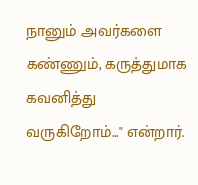நானும் அவர்களை கண்ணும், கருத்துமாக கவனித்து வருகிறோம்..." என்றார்.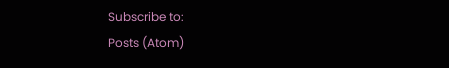Subscribe to:
Posts (Atom)